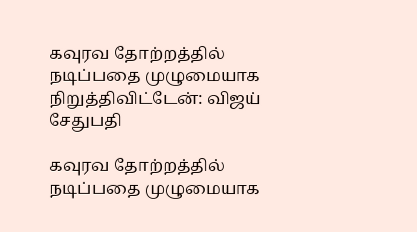கவுரவ தோற்றத்தில் நடிப்பதை முழுமையாக நிறுத்திவிட்டேன்: விஜய் சேதுபதி

கவுரவ தோற்றத்தில் நடிப்பதை முழுமையாக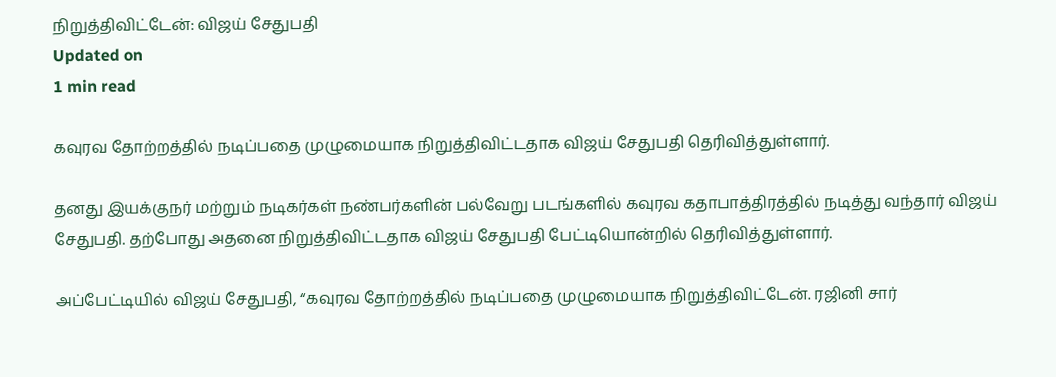நிறுத்திவிட்டேன்: விஜய் சேதுபதி
Updated on
1 min read

கவுரவ தோற்றத்தில் நடிப்பதை முழுமையாக நிறுத்திவிட்டதாக விஜய் சேதுபதி தெரிவித்துள்ளார்.

தனது இயக்குநர் மற்றும் நடிகர்கள் நண்பர்களின் பல்வேறு படங்களில் கவுரவ கதாபாத்திரத்தில் நடித்து வந்தார் விஜய் சேதுபதி. தற்போது அதனை நிறுத்திவிட்டதாக விஜய் சேதுபதி பேட்டியொன்றில் தெரிவித்துள்ளார்.

அப்பேட்டியில் விஜய் சேதுபதி, “கவுரவ தோற்றத்தில் நடிப்பதை முழுமையாக நிறுத்திவிட்டேன். ரஜினி சார்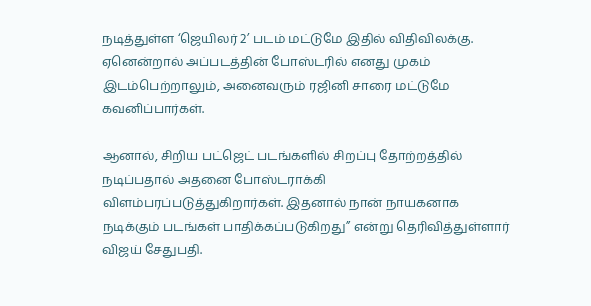நடித்துள்ள ‘ஜெயிலர் 2’ படம் மட்டுமே இதில் விதிவிலக்கு. ஏனென்றால் அப்படத்தின் போஸ்டரில் எனது முகம் இடம்பெற்றாலும், அனைவரும் ரஜினி சாரை மட்டுமே கவனிப்பார்கள்.

ஆனால், சிறிய பட்ஜெட் படங்களில் சிறப்பு தோற்றத்தில் நடிப்பதால் அதனை போஸ்டராக்கி விளம்பரப்படுத்துகிறார்கள். இதனால் நான் நாயகனாக நடிக்கும் படங்கள் பாதிக்கப்படுகிறது” என்று தெரிவித்துள்ளார் விஜய் சேதுபதி.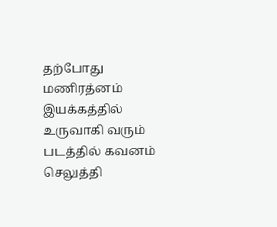தற்போது மணிரத்னம் இயக்கத்தில் உருவாகி வரும் படத்தில் கவனம் செலுத்தி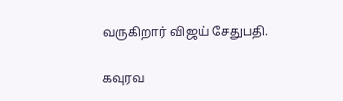வருகிறார் விஜய் சேதுபதி.

கவுரவ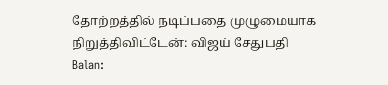தோற்றத்தில் நடிப்பதை முழுமையாக நிறுத்திவிட்டேன்: விஜய் சேதுபதி
Balan: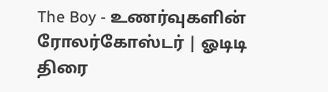The Boy - உணர்வுகளின் ரோலர்கோஸ்டர் | ஓடிடி திரை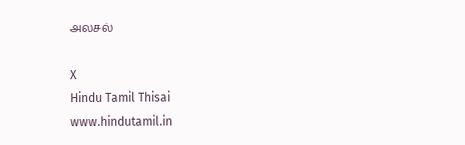அலசல்

X
Hindu Tamil Thisai
www.hindutamil.in